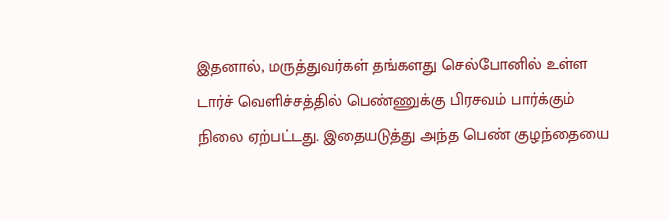இதனால், மருத்துவர்கள் தங்களது செல்போனில் உள்ள டார்ச் வெளிச்சத்தில் பெண்ணுக்கு பிரசவம் பார்க்கும் நிலை ஏற்பட்டது. இதையடுத்து அந்த பெண் குழந்தையை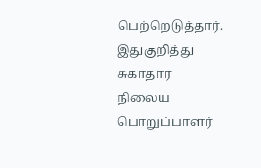பெற்றெடுத்தார்.
இதுகுறித்து சுகாதார நிலைய பொறுப்பாளர்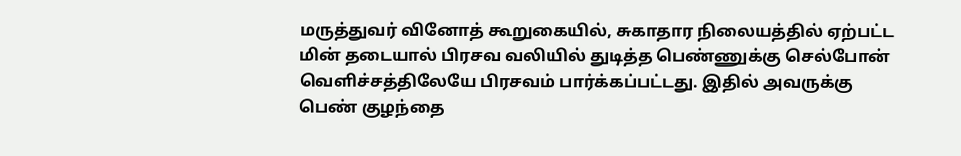மருத்துவர் வினோத் கூறுகையில், சுகாதார நிலையத்தில் ஏற்பட்ட மின் தடையால் பிரசவ வலியில் துடித்த பெண்ணுக்கு செல்போன் வெளிச்சத்திலேயே பிரசவம் பார்க்கப்பட்டது. இதில் அவருக்கு பெண் குழந்தை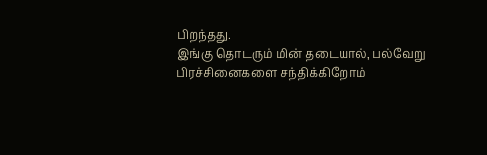பிறந்தது.
இங்கு தொடரும் மின் தடையால், பல்வேறு பிரச்சினைகளை சந்திக்கிறோம்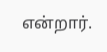என்றார்.